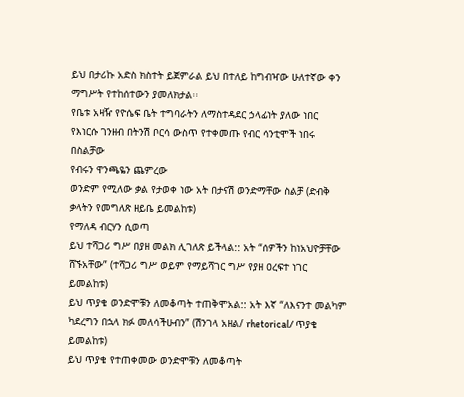ይህ በታሪኩ አድስ ክስተት ይጀምራል ይህ በተለይ ከግብዣው ሁለተኛው ቀን ማግሥት የተከሰተውን ያመለክታል፡፡
የቤቱ አዛዥ የዮሴፍ ቤት ተግባራትን ለማስተዳደር ኃላፊነት ያለው ነበር
የእነርሱ ገንዘብ በትንሽ ቦርሳ ውስጥ የተቀመጡ የብር ሳንቲሞች ነበሩ
በስልቻው
የብሩን ዋንጫዬን ጨምረው
ወንድም የሚለው ቃል የታወቀ ነው አት በታናሽ ወንድማቸው ስልቻ (ድብቅ ቃላትን የመግለጽ ዘይቤ ይመልከቱ)
የማለዳ ብርሃን ሲወጣ
ይህ ተሻጋሪ ግሥ በያዘ መልክ ሊገለጽ ይችላል:: አት “ሰዎችን ከነአህዮቻቸው ሸኙአቸው” (ተሻጋሪ ግሥ ወይም የማይሻገር ግሥ የያዘ ዐረፍተ ነገር ይመልከቱ)
ይህ ጥያቄ ወንድሞቹን ለመቆጣት ተጠቅሞአል:: አት እኛ “ለእናንተ መልካም ካደረግን በኋላ ክፉ መለሳችሁብን” (ሽንገላ አዘል/ rhetorical/ ጥያቄ ይመልከቱ)
ይህ ጥያቄ የተጠቀመው ወንድሞቹን ለመቆጣት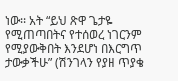ነው፡፡ አት “ይህ ጽዋ ጌታዬ የሚጠጣበትና የተሰወረ ነገርንም የሚያውቅበት እንደሆነ በእርግጥ ታውቃችሁ” (ሽንገላን የያዘ ጥያቄ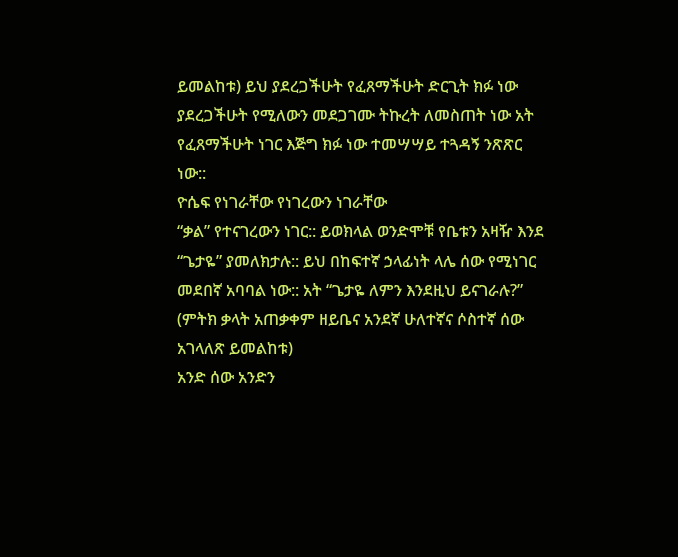ይመልከቱ) ይህ ያደረጋችሁት የፈጸማችሁት ድርጊት ክፉ ነው ያደረጋችሁት የሚለውን መደጋገሙ ትኩረት ለመስጠት ነው አት የፈጸማችሁት ነገር እጅግ ክፉ ነው ተመሣሣይ ተጓዳኝ ንጽጽር ነው::
ዮሴፍ የነገራቸው የነገረውን ነገራቸው
“ቃል” የተናገረውን ነገር:: ይወክላል ወንድሞቹ የቤቱን አዛዥ እንደ “ጌታዬ” ያመለክታሉ:: ይህ በከፍተኛ ኃላፊነት ላሌ ሰው የሚነገር መደበኛ አባባል ነው:: አት “ጌታዬ ለምን እንደዚህ ይናገራሉ?” (ምትክ ቃላት አጠቃቀም ዘይቤና አንደኛ ሁለተኛና ሶስተኛ ሰው አገላለጽ ይመልከቱ)
አንድ ሰው አንድን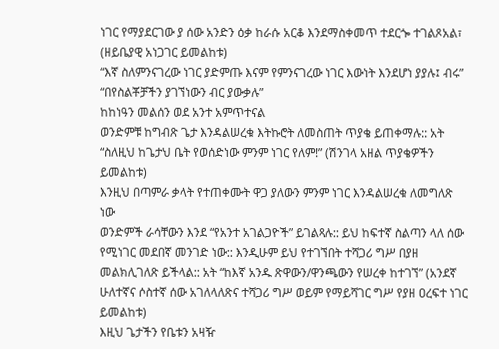ነገር የማያደርገው ያ ሰው አንድን ዕቃ ከራሱ አርቆ እንደማስቀመጥ ተደርጐ ተገልጾአል፣ (ዘይቤያዊ አነጋገር ይመልከቱ)
“እኛ ስለምንናገረው ነገር ያድምጡ እናም የምንናገረው ነገር እውነት እንደሆነ ያያሉ፤ ብሩ”
“በየስልቾቻችን ያገኘነውን ብር ያውቃሉ”
ከከነዓን መልሰን ወደ አንተ አምጥተናል
ወንድምቹ ከግብጽ ጌታ እንዳልሠረቁ እትኩሮት ለመስጠት ጥያቄ ይጠቀማሉ:: አት “ስለዚህ ከጌታህ ቤት የወሰድነው ምንም ነገር የለም!” (ሽንገላ አዘል ጥያቄዎችን ይመልከቱ)
እንዚህ በጣምራ ቃላት የተጠቀሙት ዋጋ ያለውን ምንም ነገር እንዳልሠረቁ ለመግለጽ ነው
ወንድምች ራሳቸውን እንደ “የአንተ አገልጋዮች” ይገልጻሉ:: ይህ ከፍተኛ ስልጣን ላለ ሰው የሚነገር መደበኛ መንገድ ነው:: እንዲሁም ይህ የተገኘበት ተሻጋሪ ግሥ በያዘ መልክሊገለጽ ይችላል:: አት “ከእኛ አንዱ ጽዋውን/ዋንጫውን የሠረቀ ከተገኘ” (አንደኛ ሁለተኛና ሶስተኛ ሰው አገለላለጽና ተሻጋሪ ግሥ ወይም የማይሻገር ግሥ የያዘ ዐረፍተ ነገር ይመልከቱ)
እዚህ ጌታችን የቤቱን አዛዥ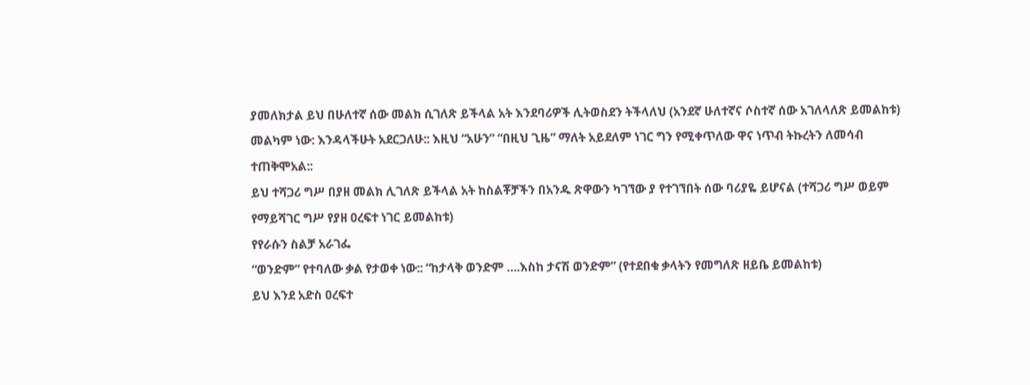ያመለክታል ይህ በሁለተኛ ሰው መልክ ሲገለጽ ይችላል አት እንደባሪዎች ሊትወስደን ትችላለህ (አንደኛ ሁለተኛና ሶስተኛ ሰው አገለላለጽ ይመልከቱ)
መልካም ነው: እንዳላችሁት አደርጋለሁ:: እዚህ “አሁን” “በዚህ ጊዜ” ማለት አይደለም ነገር ግን የሚቀጥለው ዋና ነጥብ ትኩረትን ለመሳብ ተጠቅሞአል::
ይህ ተሻጋሪ ግሥ በያዘ መልክ ሊገለጽ ይችላል አት ከስልቾቻችን በአንዱ ጽዋውን ካገኘው ያ የተገኘበት ሰው ባሪያዬ ይሆናል (ተሻጋሪ ግሥ ወይም የማይሻገር ግሥ የያዘ ዐረፍተ ነገር ይመልከቱ)
የየራሱን ስልቻ አራገፌ
“ወንድም” የተባለው ቃል የታወቀ ነው:: “ከታላቅ ወንድም ….እስከ ታናሽ ወንድም” (የተደበቁ ቃላትን የመግለጽ ዘይቤ ይመልከቱ)
ይህ እንደ አድስ ዐረፍተ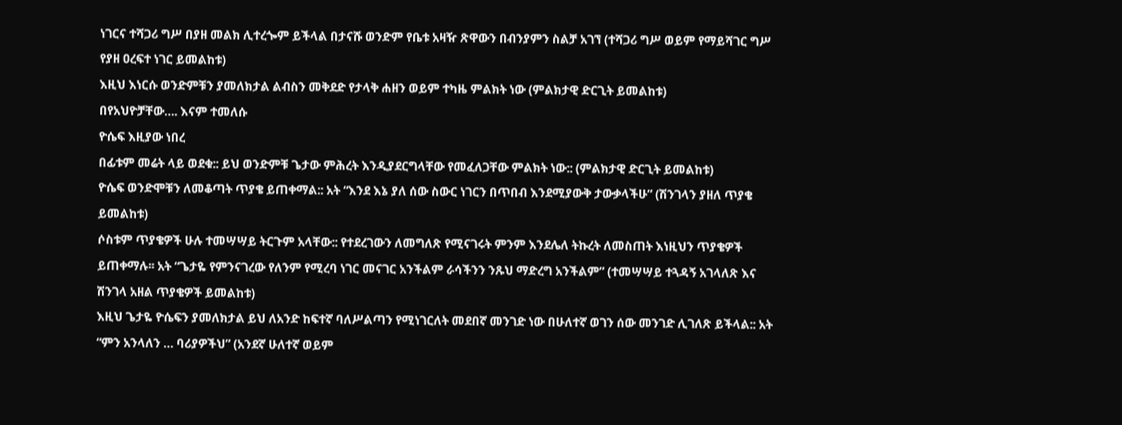ነገርና ተሻጋሪ ግሥ በያዘ መልክ ሊተረጐም ይችላል በታናሹ ወንድም የቤቱ አዛዥ ጽዋውን በብንያምን ስልቻ አገኘ (ተሻጋሪ ግሥ ወይም የማይሻገር ግሥ የያዘ ዐረፍተ ነገር ይመልከቱ)
እዚህ እነርሱ ወንድምቹን ያመለክታል ልብስን መቅደድ የታላቅ ሐዘን ወይም ተካዜ ምልክት ነው (ምልክታዊ ድርጊት ይመልከቱ)
በየአህዮቻቸው…. እናም ተመለሱ
ዮሴፍ እዚያው ነበረ
በፊቱም መሬት ላይ ወደቁ:: ይህ ወንድምቹ ጌታው ምሕረት እንዲያደርግላቸው የመፈለጋቸው ምልክት ነው:: (ምልክታዊ ድርጊት ይመልከቱ)
ዮሴፍ ወንድሞቹን ለመቆጣት ጥያቄ ይጠቀማል:: አት “እንደ እኔ ያለ ሰው ስውር ነገርን በጥበብ እንደሚያውቅ ታውቃላችሁ” (ሽንገላን ያዘለ ጥያቄ ይመልከቱ)
ሶስቱም ጥያቄዎች ሁሉ ተመሣሣይ ትርጉም አላቸው:: የተደረገውን ለመግለጽ የሚናገሩት ምንም እንደሌለ ትኩረት ለመስጠት እነዚህን ጥያቄዎች ይጠቀማሉ፡፡ አት “ጌታዬ የምንናገረው የለንም የሚረባ ነገር መናገር አንችልም ራሳችንን ንጹህ ማድረግ አንችልም” (ተመሣሣይ ተጓዳኝ አገላለጽ እና ሽንገላ አዘል ጥያቄዎች ይመልከቱ)
እዚህ ጌታዬ ዮሴፍን ያመለክታል ይህ ለአንድ ከፍተኛ ባለሥልጣን የሚነገርለት መደበኛ መንገድ ነው በሁለተኛ ወገን ሰው መንገድ ሊገለጽ ይችላል:: አት “ምን አንላለን … ባሪያዎችህ” (አንደኛ ሁለተኛ ወይም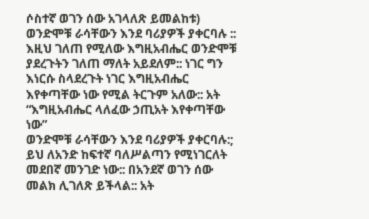ሶስተኛ ወገን ሰው አገላለጽ ይመልከቱ)
ወንድሞቹ ራሳቸውን እንደ ባሪያዎች ያቀርባሉ :: እዚህ ገለጠ የሚለው እግዚአብሔር ወንድሞቹ ያደረጉትን ገለጠ ማለት አይደለም:: ነገር ግን እነርሱ ስላደረጉት ነገር እግዚአብሔር እየቀጣቸው ነው የሚል ትርጉም አለው:: አት “እግዚአብሔር ላለፈው ኃጢአት እየቀጣቸው ነው”
ወንድሞቹ ራሳቸውን እንደ ባሪያዎች ያቀርባሉ:; ይህ ለአንድ ከፍተኛ ባለሥልጣን የሚነገርለት መደበኛ መንገድ ነው:: በአንደኛ ወገን ሰው መልክ ሊገለጽ ይችላል:: አት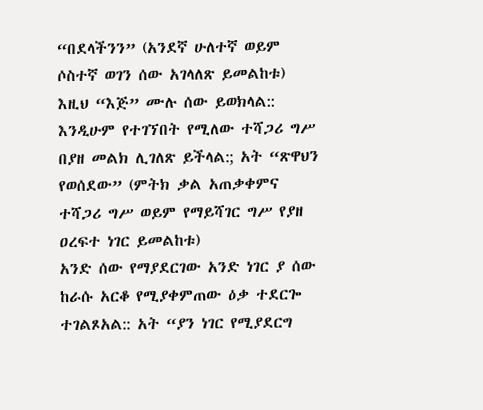“በደላችንን” (አንደኛ ሁለተኛ ወይም ሶስተኛ ወገን ሰው አገላለጽ ይመልከቱ)
እዚህ “እጅ” ሙሉ ሰው ይወክላል:: እንዲሁም የተገኘበት የሚለው ተሻጋሪ ግሥ በያዘ መልክ ሊገለጽ ይችላል:; አት “ጽዋህን የወሰደው” (ምትክ ቃል አጠቃቀምና ተሻጋሪ ግሥ ወይም የማይሻገር ግሥ የያዘ ዐረፍተ ነገር ይመልከቱ)
አንድ ሰው የማያደርገው አንድ ነገር ያ ሰው ከራሱ አርቆ የሚያቀምጠው ዕቃ ተደርጐ ተገልጾአል:: አት “ያን ነገር የሚያደርግ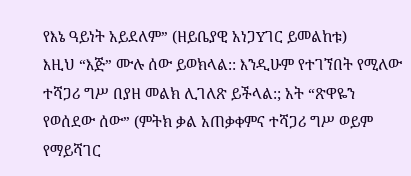የእኔ ዓይነት አይደለም” (ዘይቤያዊ አነጋYገር ይመልከቱ)
እዚህ “እጅ” ሙሉ ሰው ይወክላል:: እንዲሁም የተገኘበት የሚለው ተሻጋሪ ግሥ በያዘ መልክ ሊገለጽ ይችላል:; አት “ጽዋዬን የወሰደው ሰው” (ምትክ ቃል አጠቃቀምና ተሻጋሪ ግሥ ወይም የማይሻገር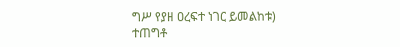ግሥ የያዘ ዐረፍተ ነገር ይመልከቱ)
ተጠግቶ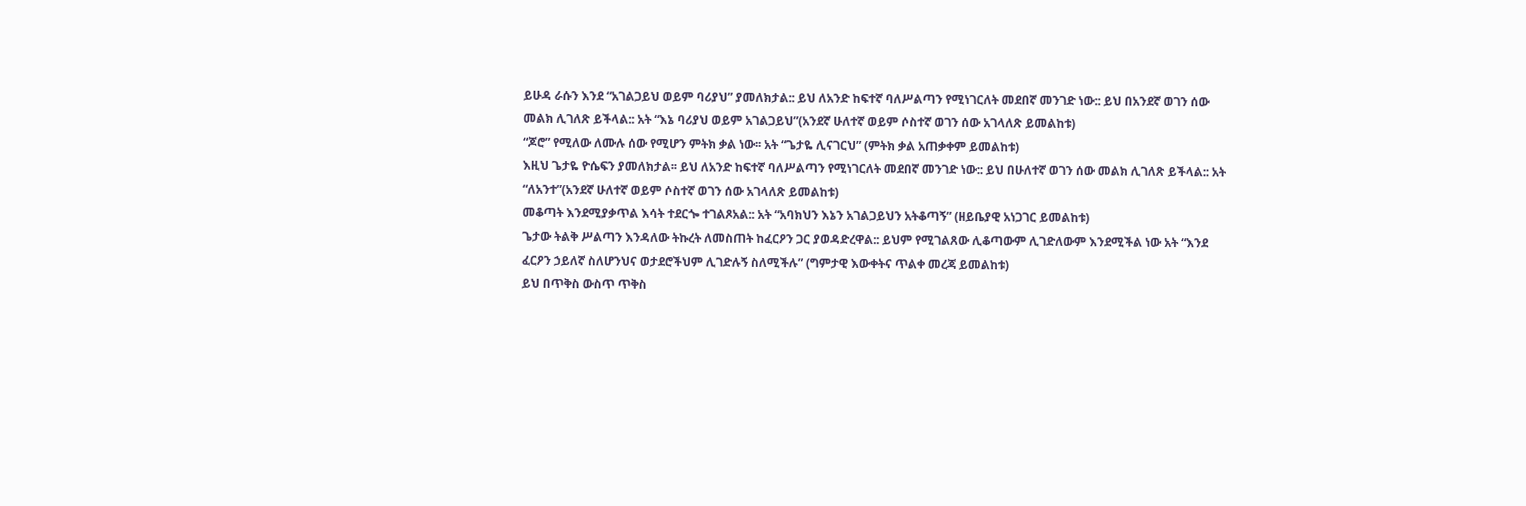ይሁዳ ራሱን እንደ “አገልጋይህ ወይም ባሪያህ” ያመለክታል:: ይህ ለአንድ ከፍተኛ ባለሥልጣን የሚነገርለት መደበኛ መንገድ ነው:: ይህ በአንደኛ ወገን ሰው መልክ ሊገለጽ ይችላል:: አት “እኔ ባሪያህ ወይም አገልጋይህ”(አንደኛ ሁለተኛ ወይም ሶስተኛ ወገን ሰው አገላለጽ ይመልከቱ)
“ጆሮ” የሚለው ለሙሉ ሰው የሚሆን ምትክ ቃል ነው፡፡ አት “ጌታዬ ሊናገርህ” (ምትክ ቃል አጠቃቀም ይመልከቱ)
እዚህ ጌታዬ ዮሴፍን ያመለክታል፡፡ ይህ ለአንድ ከፍተኛ ባለሥልጣን የሚነገርለት መደበኛ መንገድ ነው:: ይህ በሁለተኛ ወገን ሰው መልክ ሊገለጽ ይችላል:: አት “ለአንተ”(አንደኛ ሁለተኛ ወይም ሶስተኛ ወገን ሰው አገላለጽ ይመልከቱ)
መቆጣት እንደሚያቃጥል እሳት ተደርጐ ተገልጾአል:: አት “አባክህን እኔን አገልጋይህን አትቆጣኝ” (ዘይቤያዊ አነጋገር ይመልከቱ)
ጌታው ትልቅ ሥልጣን እንዳለው ትኩረት ለመስጠት ከፈርዖን ጋር ያወዳድረዋል:: ይህም የሚገልጸው ሊቆጣውም ሊገድለውም እንደሚችል ነው አት “እንደ ፈርዖን ኃይለኛ ስለሆንህና ወታደሮችህም ሊገድሉኝ ስለሚችሉ” (ግምታዊ እውቀትና ጥልቀ መረጃ ይመልከቱ)
ይህ በጥቅስ ውስጥ ጥቅስ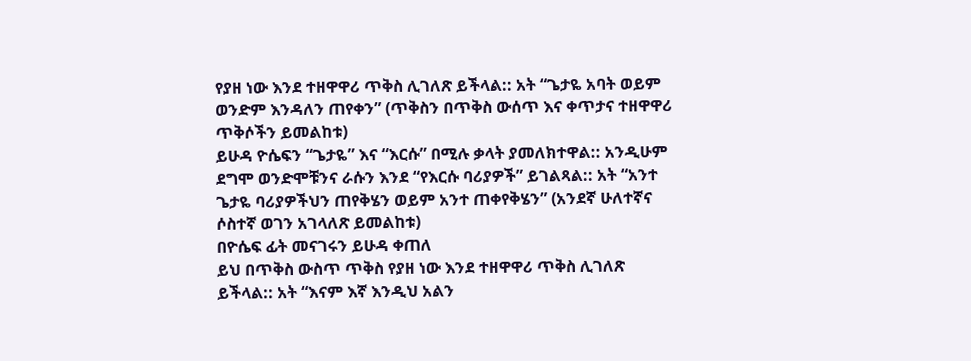የያዘ ነው እንደ ተዘዋዋሪ ጥቅስ ሊገለጽ ይችላል:: አት “ጌታዬ አባት ወይም ወንድም እንዳለን ጠየቀን” (ጥቅስን በጥቅስ ውሰጥ እና ቀጥታና ተዘዋዋሪ ጥቅሶችን ይመልከቱ)
ይሁዳ ዮሴፍን “ጌታዬ” እና “እርሱ” በሚሉ ቃላት ያመለክተዋል:: አንዲሁም ደግሞ ወንድሞቹንና ራሱን እንደ “የእርሱ ባሪያዎች” ይገልጻል:: አት “አንተ ጌታዬ ባሪያዎችህን ጠየቅሄን ወይም አንተ ጠቀየቅሄን” (አንደኛ ሁለተኛና ሶስተኛ ወገን አገላለጽ ይመልከቱ)
በዮሴፍ ፊት መናገሩን ይሁዳ ቀጠለ
ይህ በጥቅስ ውስጥ ጥቅስ የያዘ ነው እንደ ተዘዋዋሪ ጥቅስ ሊገለጽ ይችላል:: አት “እናም እኛ እንዲህ አልን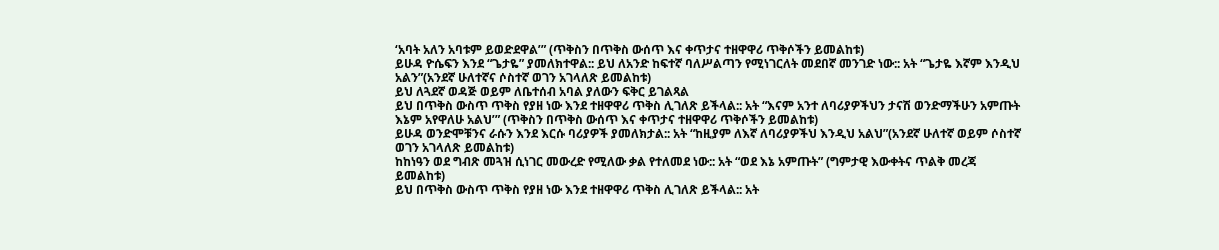‘አባት አለን አባቱም ይወድደዋል’” (ጥቅስን በጥቅስ ውሰጥ እና ቀጥታና ተዘዋዋሪ ጥቅሶችን ይመልከቱ)
ይሁዳ ዮሴፍን እንደ “ጌታዬ” ያመለክተዋል:: ይህ ለአንድ ከፍተኛ ባለሥልጣን የሚነገርለት መደበኛ መንገድ ነው:: አት “ጌታዬ እኛም እንዲህ አልን”(አንደኛ ሁለተኛና ሶስተኛ ወገን አገላለጽ ይመልከቱ)
ይህ ለጓደኛ ወዳጅ ወይም ለቤተሰብ አባል ያለውን ፍቅር ይገልጻል
ይህ በጥቅስ ውስጥ ጥቅስ የያዘ ነው እንደ ተዘዋዋሪ ጥቅስ ሊገለጽ ይችላል:: አት “እናም አንተ ለባሪያዎችህን ታናሽ ወንድማችሁን አምጡት እኔም አየዋለሁ አልህ’” (ጥቅስን በጥቅስ ውሰጥ እና ቀጥታና ተዘዋዋሪ ጥቅሶችን ይመልከቱ)
ይሁዳ ወንድሞቹንና ራሱን እንደ እርሱ ባሪያዎች ያመለክታል:: አት “ከዚያም ለእኛ ለባሪያዎችህ እንዲህ አልህ”(አንደኛ ሁለተኛ ወይም ሶስተኛ ወገን አገላለጽ ይመልከቱ)
ከከነዓን ወደ ግብጽ መጓዝ ሲነገር መውረድ የሚለው ቃል የተለመደ ነው:: አት “ወደ እኔ አምጡት” (ግምታዊ እውቀትና ጥልቅ መረጃ ይመልከቱ)
ይህ በጥቅስ ውስጥ ጥቅስ የያዘ ነው እንደ ተዘዋዋሪ ጥቅስ ሊገለጽ ይችላል:: አት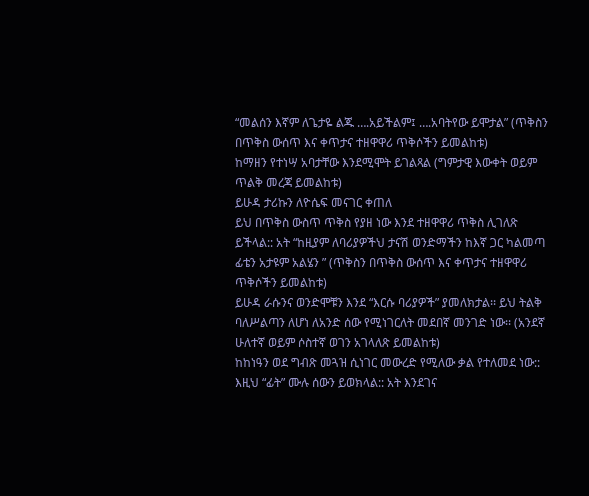“መልሰን እኛም ለጌታዬ ልጁ ….አይችልም፤ ….አባትየው ይሞታል” (ጥቅስን በጥቅስ ውሰጥ እና ቀጥታና ተዘዋዋሪ ጥቅሶችን ይመልከቱ)
ከማዘን የተነሣ አባታቸው እንደሚሞት ይገልጻል (ግምታዊ እውቀት ወይም ጥልቅ መረጃ ይመልከቱ)
ይሁዳ ታሪኩን ለዮሴፍ መናገር ቀጠለ
ይህ በጥቅስ ውስጥ ጥቅስ የያዘ ነው እንደ ተዘዋዋሪ ጥቅስ ሊገለጽ ይችላል:: አት “ከዚያም ለባሪያዎችህ ታናሽ ወንድማችን ከእኛ ጋር ካልመጣ ፊቴን አታዩም አልሄን ” (ጥቅስን በጥቅስ ውሰጥ እና ቀጥታና ተዘዋዋሪ ጥቅሶችን ይመልከቱ)
ይሁዳ ራሱንና ወንድሞቹን እንደ “እርሱ ባሪያዎች” ያመለክታል፡፡ ይህ ትልቅ ባለሥልጣን ለሆነ ለአንድ ሰው የሚነገርለት መደበኛ መንገድ ነው፡፡ (አንደኛ ሁለተኛ ወይም ሶስተኛ ወገን አገላለጽ ይመልከቱ)
ከከነዓን ወደ ግብጽ መጓዝ ሲነገር መውረድ የሚለው ቃል የተለመደ ነው::
እዚህ “ፊት” ሙሉ ሰውን ይወክላል:: አት እንደገና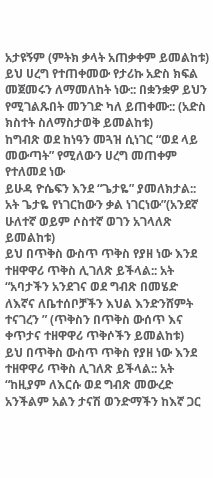አታዩኝም (ምትክ ቃላት አጠቃቀም ይመልከቱ)
ይህ ሀረግ የተጠቀመው የታሪኩ አድስ ክፍል መጀመሩን ለማመለከት ነው:: በቋንቋዎ ይህን የሚገልጹበት መንገድ ካለ ይጠቀሙ:: (አድስ ክስተት ስለማስታወቅ ይመልከቱ)
ከግብጽ ወደ ከነዓን መጓዝ ሲነገር “ወደ ላይ መውጣት” የሚለውን ሀረግ መጠቀም የተለመደ ነው
ይሁዳ ዮሴፍን እንደ “ጌታዬ” ያመለክታል:: አት ጌታዬ የነገርከውን ቃል ነገርነው”(አንደኛ ሁለተኛ ወይም ሶስተኛ ወገን አገላለጽ ይመልከቱ)
ይህ በጥቅስ ውስጥ ጥቅስ የያዘ ነው እንደ ተዘዋዋሪ ጥቅስ ሊገለጽ ይችላል:: አት “አባታችን አንደገና ወደ ግብጽ በመሄድ ለእኛና ለቤተሰቦቻችን እህል እንድንሸምት ተናገረን ” (ጥቅስን በጥቅስ ውሰጥ እና ቀጥታና ተዘዋዋሪ ጥቅሶችን ይመልከቱ)
ይህ በጥቅስ ውስጥ ጥቅስ የያዘ ነው እንደ ተዘዋዋሪ ጥቅስ ሊገለጽ ይችላል:: አት “ከዚያም ለእርሱ ወደ ግብጽ መውረድ አንችልም አልን ታናሽ ወንድማችን ከእኛ ጋር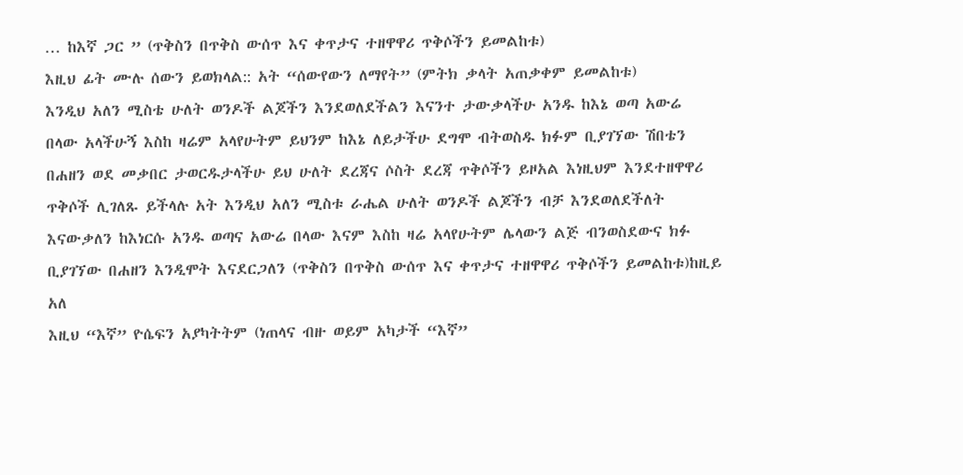… ከእኛ ጋር ” (ጥቅስን በጥቅስ ውሰጥ እና ቀጥታና ተዘዋዋሪ ጥቅሶችን ይመልከቱ)
እዚህ ፊት ሙሉ ሰውን ይወክላል:: አት “ሰውየውን ለማየት” (ምትክ ቃላት አጠቃቀም ይመልከቱ)
እንዲህ አለን ሚስቴ ሁለት ወንዶች ልጆችን እንደወለደችልን እናንተ ታውቃላችሁ አንዱ ከእኔ ወጣ አውሬ በላው አላችሁኝ እስከ ዛሬም አላየሁትም ይህንም ከእኔ ለይታችሁ ደግሞ ብትወስዱ ክፉም ቢያገኘው ሽበቴን በሐዘን ወደ መቃበር ታወርዱታላችሁ ይህ ሁለት ደረጃና ሶስት ደረጃ ጥቅሶችን ይዞአል እነዚህም እንደተዘዋዋሪ ጥቅሶች ሊገለጹ ይችላሉ አት እንዲህ አለን ሚስቱ ራሔል ሁለት ወንዶች ልጆችን ብቻ እንደወለደችለት እናውቃለን ከእነርሱ አንዱ ወጣና አውሬ በላው እናም እስከ ዛሬ አላየሁትም ሌላውን ልጅ ብንወስደውና ክፉ ቢያገኘው በሐዘን እንዲሞት እናደርጋለን (ጥቅስን በጥቅስ ውሰጥ እና ቀጥታና ተዘዋዋሪ ጥቅሶችን ይመልከቱ)ከዚይ አለ
እዚህ “እኛ” ዮሴፍን አያካትትም (ነጠላና ብዙ ወይም አካታች “እኛ”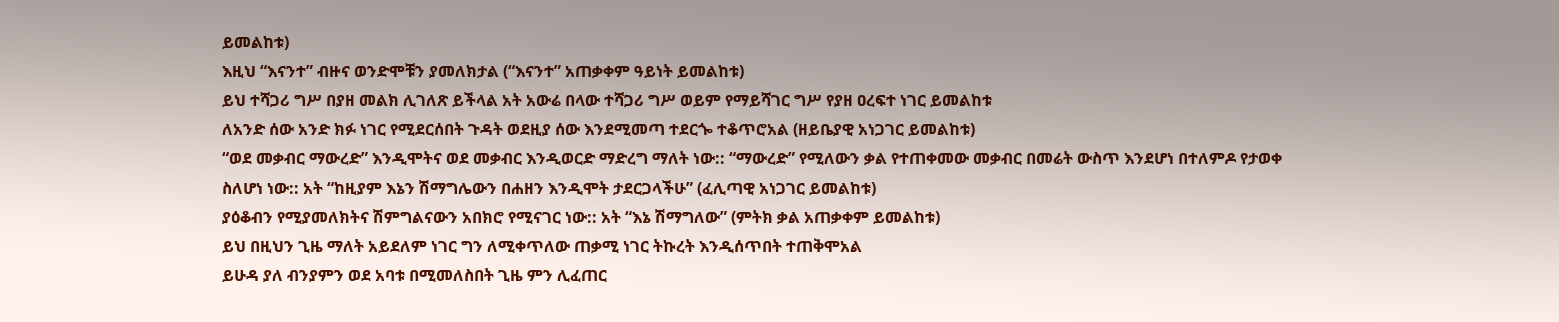ይመልከቱ)
እዚህ “እናንተ” ብዙና ወንድሞቹን ያመለክታል (“እናንተ” አጠቃቀም ዓይነት ይመልከቱ)
ይህ ተሻጋሪ ግሥ በያዘ መልክ ሊገለጽ ይችላል አት አውሬ በላው ተሻጋሪ ግሥ ወይም የማይሻገር ግሥ የያዘ ዐረፍተ ነገር ይመልከቱ
ለአንድ ሰው አንድ ክፉ ነገር የሚደርሰበት ጉዳት ወደዚያ ሰው እንደሚመጣ ተደርጐ ተቆጥሮአል (ዘይቤያዊ አነጋገር ይመልከቱ)
“ወደ መቃብር ማውረድ” እንዲሞትና ወደ መቃብር እንዲወርድ ማድረግ ማለት ነው:: “ማውረድ” የሚለውን ቃል የተጠቀመው መቃብር በመሬት ውስጥ እንደሆነ በተለምዶ የታወቀ ስለሆነ ነው:: አት “ከዚያም እኔን ሽማግሌውን በሐዘን እንዲሞት ታደርጋላችሁ” (ፈሊጣዊ አነጋገር ይመልከቱ)
ያዕቆብን የሚያመለክትና ሽምግልናውን አበክሮ የሚናገር ነው:: አት “እኔ ሽማግለው” (ምትክ ቃል አጠቃቀም ይመልከቱ)
ይህ በዚህን ጊዜ ማለት አይደለም ነገር ግን ለሚቀጥለው ጠቃሚ ነገር ትኩረት እንዲሰጥበት ተጠቅሞአል
ይሁዳ ያለ ብንያምን ወደ አባቱ በሚመለስበት ጊዜ ምን ሊፈጠር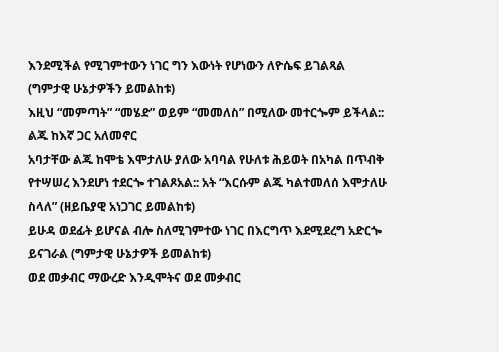እንደሚችል የሚገምተውን ነገር ግን እውነት የሆነውን ለዮሴፍ ይገልጻል (ግምታዊ ሁኔታዎችን ይመልከቱ)
እዚህ “መምጣት” “መሄድ” ወይም “መመለስ” በሚለው መተርጐም ይችላል::
ልጁ ከእኛ ጋር አለመኖር
አባታቸው ልጁ ከሞቴ እሞታለሁ ያለው አባባል የሁለቱ ሕይወት በአካል በጥብቅ የተሣሠረ እንደሆነ ተደርጐ ተገልጾአል:: አት “እርሱም ልጁ ካልተመለሰ እሞታለሁ ስላለ” (ዘይቤያዊ አነጋገር ይመልከቱ)
ይሁዳ ወደፊት ይሆናል ብሎ ስለሚገምተው ነገር በእርግጥ እደሚደረግ አድርጐ ይናገራል (ግምታዊ ሁኔታዎች ይመልከቱ)
ወደ መቃብር ማውረድ እንዲሞትና ወደ መቃብር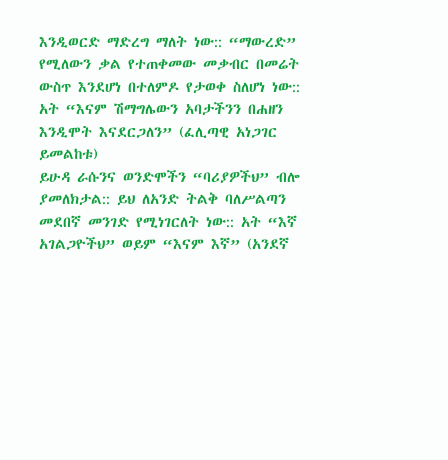እንዲወርድ ማድረግ ማለት ነው:: “ማውረድ” የሚለውን ቃል የተጠቀመው መቃብር በመሬት ውስጥ እንደሆነ በተለምዶ የታወቀ ስለሆነ ነው:: አት “እናም ሽማግሌውን አባታችንን በሐዘን እንዲሞት እናደርጋለን” (ፈሊጣዊ አነጋገር ይመልከቱ)
ይሁዳ ራሱንና ወንድሞችን “ባሪያዎችህ” ብሎ ያመለክታል:: ይህ ለአንድ ትልቅ ባለሥልጣን መደበኛ መንገድ የሚነገርለት ነው:: አት “እኛ አገልጋዮችህ” ወይም “እናም እኛ” (አንደኛ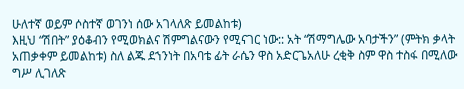ሁለተኛ ወይም ሶስተኛ ወገንነ ሰው አገላለጽ ይመልከቱ)
እዚህ “ሽበት” ያዕቆብን የሚወክልና ሽምግልናውን የሚናገር ነው:: አት “ሽማግሌው አባታችን” (ምትክ ቃላት አጠቃቀም ይመልከቱ) ስለ ልጁ ደኀንነት በአባቴ ፊት ራሴን ዋስ አድርጌአለሁ ረቂቅ ስም ዋስ ተስፋ በሚለው ግሥ ሊገለጽ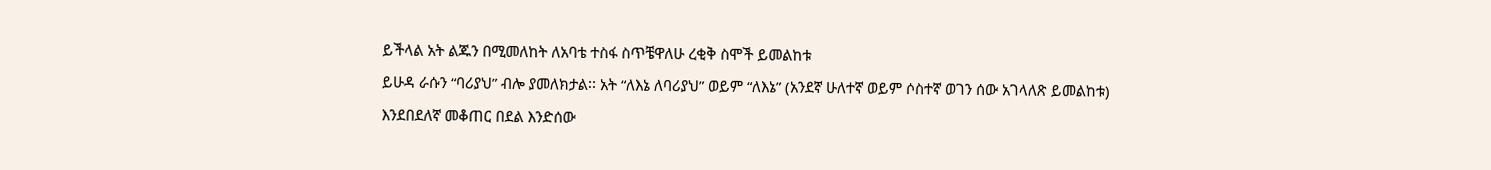ይችላል አት ልጁን በሚመለከት ለአባቴ ተስፋ ስጥቼዋለሁ ረቂቅ ስሞች ይመልከቱ
ይሁዳ ራሱን “ባሪያህ” ብሎ ያመለክታል፡፡ አት “ለእኔ ለባሪያህ” ወይም “ለእኔ” (አንደኛ ሁለተኛ ወይም ሶስተኛ ወገን ሰው አገላለጽ ይመልከቱ)
እንደበደለኛ መቆጠር በደል እንድሰው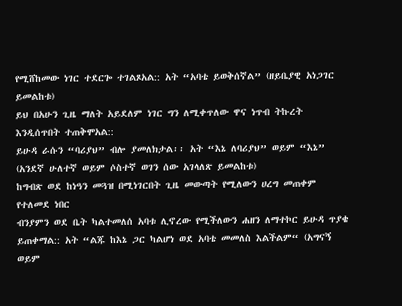የሚሸከመው ነገር ተደርጐ ተገልጾአል:: አት “አባቴ ይወቅሰኛል” (ዘይቤያዊ አነጋገር ይመልከቱ)
ይህ በአሁን ጊዜ ማለት አይደለም ነገር ግን ለሚቀጥለው ዋና ነጥብ ትኩረት እንዲሰጥበት ተጠቅሞአል::
ይሁዳ ራሱን “ባሪያህ” ብሎ ያመለክታል፡፡ አት “እኔ ለባሪያህ” ወይም “እኔ” (አንደኛ ሁለተኛ ወይም ሶስተኛ ወገን ሰው አገላለጽ ይመልከቱ)
ከግብጽ ወደ ከነዓን መጓዝ በሚነገርበት ጊዜ መውጣት የሚለውን ሀረግ መጠቀም የተለመደ ነበር
ብንያምን ወደ ቤት ካልተመለሰ አባቱ ሊኖረው የሚችለውን ሐዘን ለማተኮር ይሁዳ ጥያቄ ይጠቀማል:: አት “ልጁ ከእኔ ጋር ካልሆነ ወደ አባቴ መመለስ እልችልም“ (አግናኝ ወይም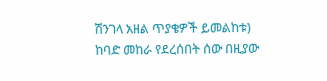ሽንገላ አዘል ጥያቄዎች ይመልከቱ)
ከባድ መከራ የደረሰበት ሰው በዚያው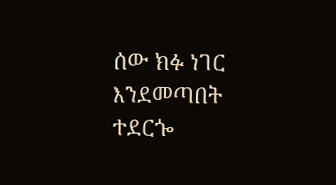ሰው ክፉ ነገር እንደመጣበት ተደርጐ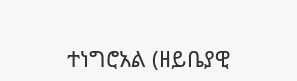ተነግሮአል (ዘይቤያዊ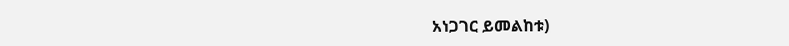አነጋገር ይመልከቱ)